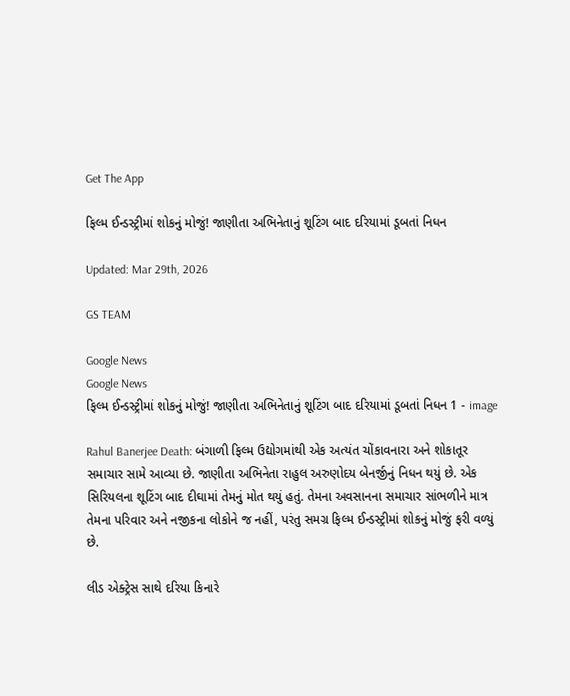Get The App

ફિલ્મ ઈન્ડસ્ટ્રીમાં શોકનું મોજું! જાણીતા અભિનેતાનું શૂટિંગ બાદ દરિયામાં ડૂબતાં નિધન

Updated: Mar 29th, 2026

GS TEAM

Google News
Google News
ફિલ્મ ઈન્ડસ્ટ્રીમાં શોકનું મોજું! જાણીતા અભિનેતાનું શૂટિંગ બાદ દરિયામાં ડૂબતાં નિધન 1 - image

Rahul Banerjee Death: બંગાળી ફિલ્મ ઉદ્યોગમાંથી એક અત્યંત ચોંકાવનારા અને શોકાતૂર સમાચાર સામે આવ્યા છે. જાણીતા અભિનેતા રાહુલ અરુણોદય બેનર્જીનું નિધન થયું છે. એક સિરિયલના શૂટિંગ બાદ દીઘામાં તેમનું મોત થયું હતું. તેમના અવસાનના સમાચાર સાંભળીને માત્ર તેમના પરિવાર અને નજીકના લોકોને જ નહીં, પરંતુ સમગ્ર ફિલ્મ ઈન્ડસ્ટ્રીમાં શોકનું મોજું ફરી વળ્યું છે.

લીડ એક્ટ્રેસ સાથે દરિયા કિનારે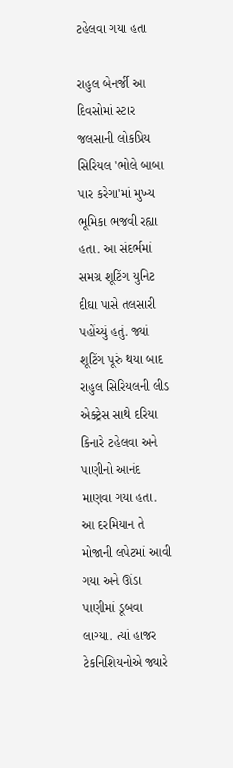ટહેલવા ગયા હતા

રાહુલ બેનર્જી આ દિવસોમાં સ્ટાર જલસાની લોકપ્રિય સિરિયલ 'ભોલે બાબા પાર કરેગા'માં મુખ્ય ભૂમિકા ભજવી રહ્યા હતા. આ સંદર્ભમાં સમગ્ર શૂટિંગ યુનિટ દીઘા પાસે તલસારી પહોંચ્યું હતું. જ્યાં શૂટિંગ પૂરું થયા બાદ રાહુલ સિરિયલની લીડ એક્ટ્રેસ સાથે દરિયા કિનારે ટહેલવા અને પાણીનો આનંદ માણવા ગયા હતા. આ દરમિયાન તે મોજાની લપેટમાં આવી ગયા અને ઊંડા પાણીમાં ડૂબવા લાગ્યા. ત્યાં હાજર ટેકનિશિયનોએ જ્યારે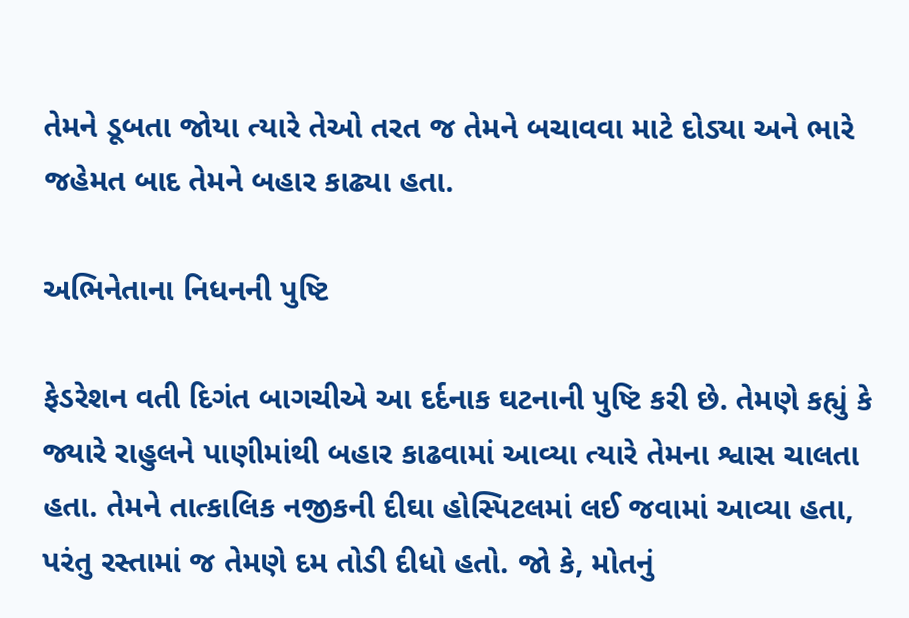તેમને ડૂબતા જોયા ત્યારે તેઓ તરત જ તેમને બચાવવા માટે દોડ્યા અને ભારે જહેમત બાદ તેમને બહાર કાઢ્યા હતા.

અભિનેતાના નિધનની પુષ્ટિ

ફેડરેશન વતી દિગંત બાગચીએ આ દર્દનાક ઘટનાની પુષ્ટિ કરી છે. તેમણે કહ્યું કે જ્યારે રાહુલને પાણીમાંથી બહાર કાઢવામાં આવ્યા ત્યારે તેમના શ્વાસ ચાલતા હતા. તેમને તાત્કાલિક નજીકની દીઘા હોસ્પિટલમાં લઈ જવામાં આવ્યા હતા, પરંતુ રસ્તામાં જ તેમણે દમ તોડી દીધો હતો. જો કે, મોતનું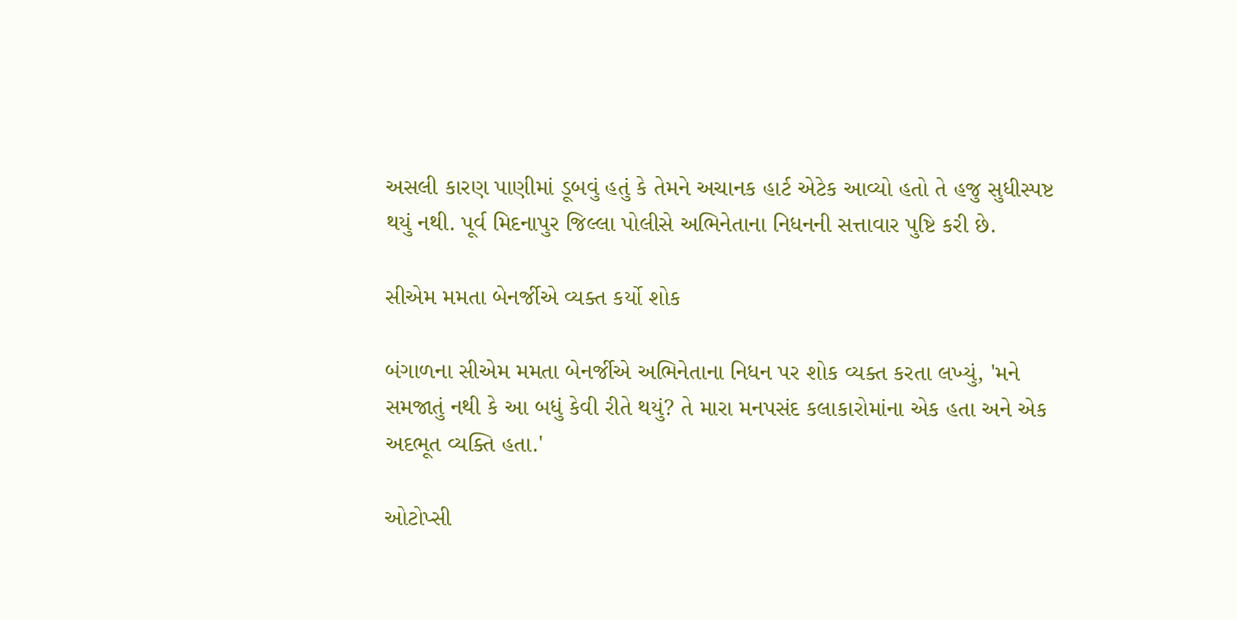અસલી કારણ પાણીમાં ડૂબવું હતું કે તેમને અચાનક હાર્ટ એટેક આવ્યો હતો તે હજુ સુધીસ્પષ્ટ થયું નથી. પૂર્વ મિદનાપુર જિલ્લા પોલીસે અભિનેતાના નિધનની સત્તાવાર પુષ્ટિ કરી છે.

સીએમ મમતા બેનર્જીએ વ્યક્ત કર્યો શોક

બંગાળના સીએમ મમતા બેનર્જીએ અભિનેતાના નિધન પર શોક વ્યક્ત કરતા લખ્યું, 'મને સમજાતું નથી કે આ બધું કેવી રીતે થયું? તે મારા મનપસંદ કલાકારોમાંના એક હતા અને એક અદભૂત વ્યક્તિ હતા.'

ઓટોપ્સી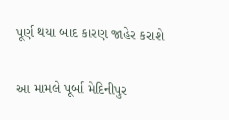પૂર્ણ થયા બાદ કારણ જાહેર કરાશે

આ મામલે પૂર્બા મેદિનીપુર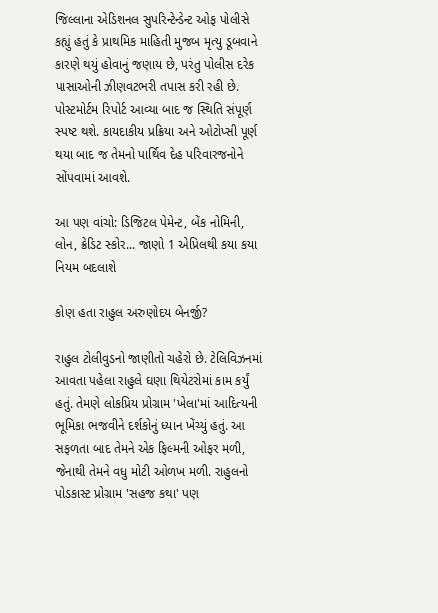જિલ્લાના એડિશનલ સુપરિન્ટેન્ડેન્ટ ઓફ પોલીસે કહ્યું હતું કે પ્રાથમિક માહિતી મુજબ મૃત્યુ ડૂબવાને કારણે થયું હોવાનું જણાય છે, પરંતુ પોલીસ દરેક પાસાઓની ઝીણવટભરી તપાસ કરી રહી છે. પોસ્ટમોર્ટમ રિપોર્ટ આવ્યા બાદ જ સ્થિતિ સંપૂર્ણ સ્પષ્ટ થશે. કાયદાકીય પ્રક્રિયા અને ઓટોપ્સી પૂર્ણ થયા બાદ જ તેમનો પાર્થિવ દેહ પરિવારજનોને સોંપવામાં આવશે.

આ પણ વાંચો: ડિજિટલ પેમેન્ટ, બેંક નોમિની, લોન, ક્રેડિટ સ્કોર... જાણો 1 એપ્રિલથી કયા કયા નિયમ બદલાશે

કોણ હતા રાહુલ અરુણોદય બેનર્જી?

રાહુલ ટોલીવુડનો જાણીતો ચહેરો છે. ટેલિવિઝનમાં આવતા પહેલા રાહુલે ઘણા થિયેટરોમાં કામ કર્યું હતું. તેમણે લોકપ્રિય પ્રોગ્રામ 'ખેલા'માં આદિત્યની ભૂમિકા ભજવીને દર્શકોનું ધ્યાન ખેંચ્યું હતું. આ સફળતા બાદ તેમને એક ફિલ્મની ઓફર મળી, જેનાથી તેમને વધુ મોટી ઓળખ મળી. રાહુલનો પોડકાસ્ટ પ્રોગ્રામ 'સહજ કથા' પણ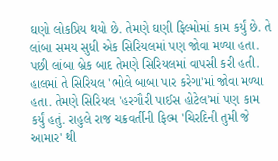ઘણો લોકપ્રિય થયો છે. તેમણે ઘણી ફિલ્મોમાં કામ કર્યું છે. તે લાંબા સમય સુધી એક સિરિયલમાં પણ જોવા મળ્યા હતા. પછી લાંબા બ્રેક બાદ તેમણે સિરિયલમાં વાપસી કરી હતી. હાલમાં તે સિરિયલ 'ભોલે બાબા પાર કરેગા'માં જોવા મળ્યા હતા. તેમણે સિરિયલ 'હરગૌરી પાઈસ હોટેલ'માં પણ કામ કર્યું હતું. રાહુલે રાજ ચક્રવર્તીની ફિલ્મ 'ચિરદિની તુમી જે આમાર' થી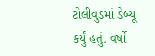ટોલીવુડમાં ડેબ્યૂ કર્યું હતું. વર્ષો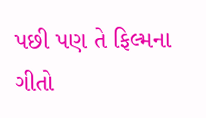પછી પણ તે ફિલ્મના ગીતો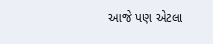આજે પણ એટલા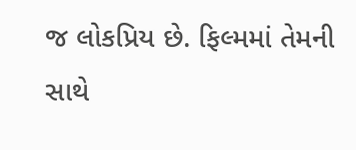જ લોકપ્રિય છે. ફિલ્મમાં તેમની સાથે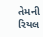તેમની રિયલ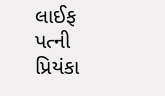લાઈફ પત્ની પ્રિયંકા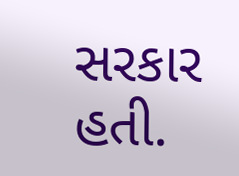સરકાર હતી.